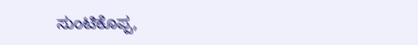ಸುಂಟಿಕೊಪ್ಪ,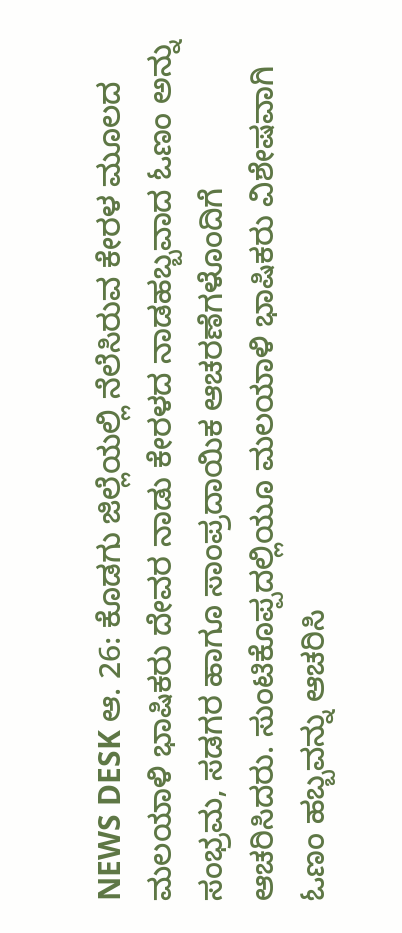NEWS DESK ಆ. 26: ಕೊಡಗು ಜಿಲ್ಲೆಯಲ್ಲಿ ನೆಲೆಸಿರುವ ಕೇರಳ ಮೂಲದ ಮಲಯಾಳಿ ಭಾಷಿಕರು ದೇವರ ನಾಡು ಕೇರಳದ ನಾಡಹಬ್ಬವಾದ ಓಣಂ ಅನ್ನು ಸಂಭ್ರಮ, ಸಡಗರ ಹಾಗೂ ಸಾಂಪ್ರದಾಯಿಕ ಆಚರಣೆಗಳೊಂದಿಗೆ ಆಚರಿಸಿದರು. ಸುಂಟಿಕೊಪ್ಪದಲ್ಲಿಯೂ ಮಲಯಾಳಿ ಭಾಷಿಕರು ವಿಶೇಷವಾಗಿ ಓಣಂ ಹಬ್ಬವನ್ನು ಆಚರಿಸಿ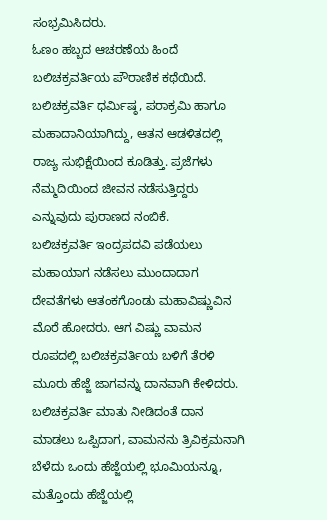ಸಂಭ್ರಮಿಸಿದರು.
ಓಣಂ ಹಬ್ಬದ ಆಚರಣೆಯ ಹಿಂದೆ ಬಲಿಚಕ್ರವರ್ತಿಯ ಪೌರಾಣಿಕ ಕಥೆಯಿದೆ. ಬಲಿಚಕ್ರವರ್ತಿ ಧರ್ಮಿಷ್ಠ, ಪರಾಕ್ರಮಿ ಹಾಗೂ ಮಹಾದಾನಿಯಾಗಿದ್ದು, ಆತನ ಆಡಳಿತದಲ್ಲಿ ರಾಜ್ಯ ಸುಭಿಕ್ಷೆಯಿಂದ ಕೂಡಿತ್ತು. ಪ್ರಜೆಗಳು ನೆಮ್ಮದಿಯಿಂದ ಜೀವನ ನಡೆಸುತ್ತಿದ್ದರು ಎನ್ನುವುದು ಪುರಾಣದ ನಂಬಿಕೆ.
ಬಲಿಚಕ್ರವರ್ತಿ ಇಂದ್ರಪದವಿ ಪಡೆಯಲು ಮಹಾಯಾಗ ನಡೆಸಲು ಮುಂದಾದಾಗ ದೇವತೆಗಳು ಆತಂಕಗೊಂಡು ಮಹಾವಿಷ್ಣುವಿನ ಮೊರೆ ಹೋದರು. ಆಗ ವಿಷ್ಣು ವಾಮನ ರೂಪದಲ್ಲಿ ಬಲಿಚಕ್ರವರ್ತಿಯ ಬಳಿಗೆ ತೆರಳಿ ಮೂರು ಹೆಜ್ಜೆ ಜಾಗವನ್ನು ದಾನವಾಗಿ ಕೇಳಿದರು. ಬಲಿಚಕ್ರವರ್ತಿ ಮಾತು ನೀಡಿದಂತೆ ದಾನ ಮಾಡಲು ಒಪ್ಪಿದಾಗ, ವಾಮನನು ತ್ರಿವಿಕ್ರಮನಾಗಿ ಬೆಳೆದು ಒಂದು ಹೆಜ್ಜೆಯಲ್ಲಿ ಭೂಮಿಯನ್ನೂ, ಮತ್ತೊಂದು ಹೆಜ್ಜೆಯಲ್ಲಿ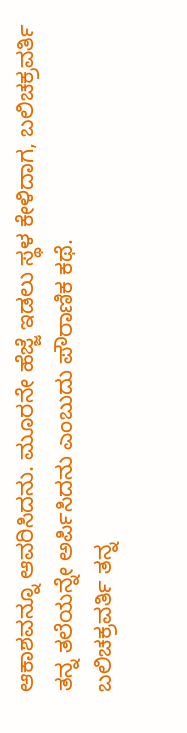ಆಕಾಶವನ್ನೂ ಆವರಿಸಿದನು. ಮೂರನೇ ಹೆಜ್ಜೆ ಇಡಲು ಸ್ಥಳ ಕೇಳಿದಾಗ, ಬಲಿಚಕ್ರವರ್ತಿ ತನ್ನ ತಲೆಯನ್ನೇ ಅರ್ಪಿಸಿದನು ಎಂಬುದು ಪೌರಾಣಿಕ ಕಥೆ.
ಬಲಿಚಕ್ರವರ್ತಿ ತನ್ನ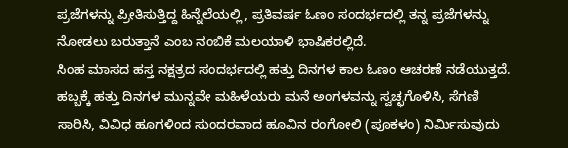ಪ್ರಜೆಗಳನ್ನು ಪ್ರೀತಿಸುತ್ತಿದ್ದ ಹಿನ್ನೆಲೆಯಲ್ಲಿ, ಪ್ರತಿವರ್ಷ ಓಣಂ ಸಂದರ್ಭದಲ್ಲಿ ತನ್ನ ಪ್ರಜೆಗಳನ್ನು ನೋಡಲು ಬರುತ್ತಾನೆ ಎಂಬ ನಂಬಿಕೆ ಮಲಯಾಳಿ ಭಾಷಿಕರಲ್ಲಿದೆ.
ಸಿಂಹ ಮಾಸದ ಹಸ್ತ ನಕ್ಷತ್ರದ ಸಂದರ್ಭದಲ್ಲಿ ಹತ್ತು ದಿನಗಳ ಕಾಲ ಓಣಂ ಆಚರಣೆ ನಡೆಯುತ್ತದೆ. ಹಬ್ಬಕ್ಕೆ ಹತ್ತು ದಿನಗಳ ಮುನ್ನವೇ ಮಹಿಳೆಯರು ಮನೆ ಅಂಗಳವನ್ನು ಸ್ವಚ್ಛಗೊಳಿಸಿ, ಸೆಗಣಿ ಸಾರಿಸಿ, ವಿವಿಧ ಹೂಗಳಿಂದ ಸುಂದರವಾದ ಹೂವಿನ ರಂಗೋಲಿ (ಪೂಕಳಂ) ನಿರ್ಮಿಸುವುದು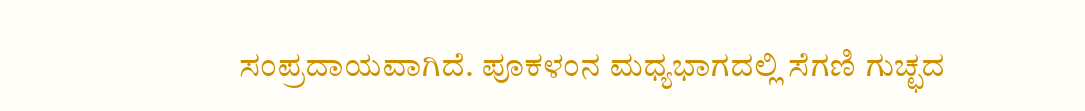ಸಂಪ್ರದಾಯವಾಗಿದೆ. ಪೂಕಳಂನ ಮಧ್ಯಭಾಗದಲ್ಲಿ ಸೆಗಣಿ ಗುಚ್ಛದ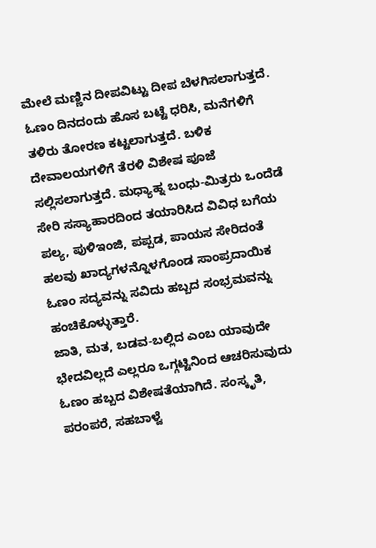ಮೇಲೆ ಮಣ್ಣಿನ ದೀಪವಿಟ್ಟು ದೀಪ ಬೆಳಗಿಸಲಾಗುತ್ತದೆ.
ಓಣಂ ದಿನದಂದು ಹೊಸ ಬಟ್ಟೆ ಧರಿಸಿ, ಮನೆಗಳಿಗೆ ತಳಿರು ತೋರಣ ಕಟ್ಟಲಾಗುತ್ತದೆ. ಬಳಿಕ ದೇವಾಲಯಗಳಿಗೆ ತೆರಳಿ ವಿಶೇಷ ಪೂಜೆ ಸಲ್ಲಿಸಲಾಗುತ್ತದೆ. ಮಧ್ಯಾಹ್ನ ಬಂಧು-ಮಿತ್ರರು ಒಂದೆಡೆ ಸೇರಿ ಸಸ್ಯಾಹಾರದಿಂದ ತಯಾರಿಸಿದ ವಿವಿಧ ಬಗೆಯ ಪಲ್ಯ, ಪುಳಿಇಂಜಿ, ಪಪ್ಪಡ, ಪಾಯಸ ಸೇರಿದಂತೆ ಹಲವು ಖಾದ್ಯಗಳನ್ನೊಳಗೊಂಡ ಸಾಂಪ್ರದಾಯಿಕ ಓಣಂ ಸದ್ಯವನ್ನು ಸವಿದು ಹಬ್ಬದ ಸಂಭ್ರಮವನ್ನು ಹಂಚಿಕೊಳ್ಳುತ್ತಾರೆ.
ಜಾತಿ, ಮತ, ಬಡವ-ಬಲ್ಲಿದ ಎಂಬ ಯಾವುದೇ ಭೇದವಿಲ್ಲದೆ ಎಲ್ಲರೂ ಒಗ್ಗಟ್ಟಿನಿಂದ ಆಚರಿಸುವುದು ಓಣಂ ಹಬ್ಬದ ವಿಶೇಷತೆಯಾಗಿದೆ. ಸಂಸ್ಕೃತಿ, ಪರಂಪರೆ, ಸಹಬಾಳ್ವೆ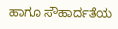ಹಾಗೂ ಸೌಹಾರ್ದತೆಯ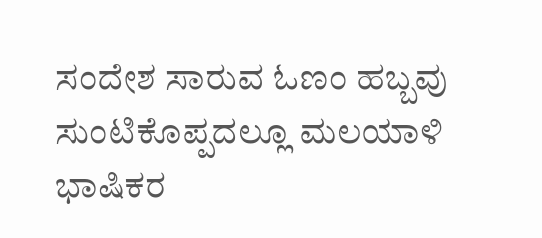ಸಂದೇಶ ಸಾರುವ ಓಣಂ ಹಬ್ಬವು ಸುಂಟಿಕೊಪ್ಪದಲ್ಲೂ ಮಲಯಾಳಿ ಭಾಷಿಕರ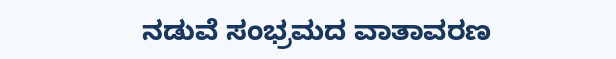ನಡುವೆ ಸಂಭ್ರಮದ ವಾತಾವರಣ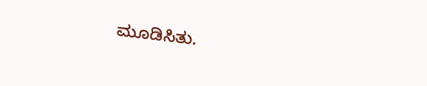ಮೂಡಿಸಿತು.